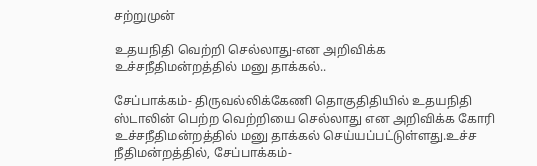சற்றுமுன்

உதயநிதி வெற்றி செல்லாது-என அறிவிக்க உச்சநீதிமன்றத்தில் மனு தாக்கல்..

சேப்பாக்கம்- திருவல்லிக்கேணி தொகுதிதியில் உதயநிதி ஸ்டாலின் பெற்ற வெற்றியை செல்லாது என அறிவிக்க கோரி உச்சநீதிமன்றத்தில் மனு தாக்கல் செய்யப்பட்டுள்ளது.உச்ச நீதிமன்றத்தில், சேப்பாக்கம்-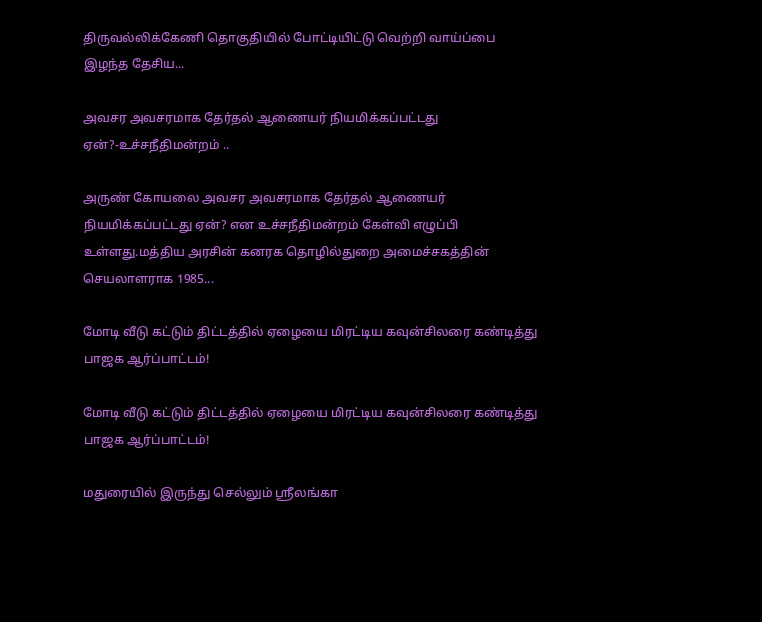திருவல்லிக்கேணி தொகுதியில் போட்டியிட்டு வெற்றி வாய்ப்பை இழந்த தேசிய...

அவசர அவசரமாக தேர்தல் ஆணையர் நியமிக்கப்பட்டது ஏன்?-உச்சநீதிமன்றம் ..

அருண் கோயலை அவசர அவசரமாக தேர்தல் ஆணையர் நியமிக்கப்பட்டது ஏன்? என உச்சநீதிமன்றம் கேள்வி எழுப்பி உள்ளது.மத்திய அரசின் கனரக தொழில்துறை அமைச்சகத்தின் செயலாளராக 1985...

மோடி வீடு கட்டும் திட்டத்தில் ஏழையை மிரட்டிய கவுன்சிலரை கண்டித்து பாஜக ஆர்ப்பாட்டம்!

மோடி வீடு கட்டும் திட்டத்தில் ஏழையை மிரட்டிய கவுன்சிலரை கண்டித்து பாஜக ஆர்ப்பாட்டம்!

மதுரையில் இருந்து செல்லும் ஸ்ரீலங்கா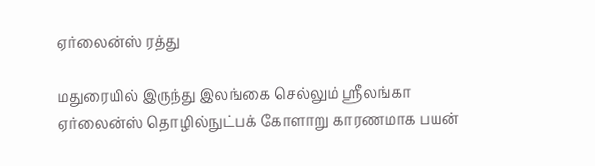ஏர்லைன்ஸ் ரத்து

மதுரையில் இருந்து இலங்கை செல்லும் ஸ்ரீலங்கா ஏர்லைன்ஸ் தொழில்நுட்பக் கோளாறு காரணமாக பயன்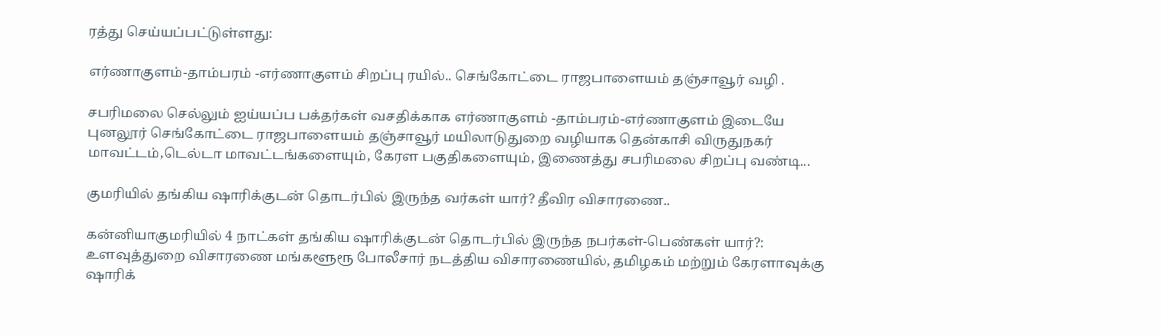ரத்து செய்யப்பட்டுள்ளது:

எர்ணாகுளம்-தாம்பரம் -எர்ணாகுளம் சிறப்பு ரயில்.. செங்கோட்டை ராஜபாளையம் தஞ்சாவூர் வழி .

சபரிமலை செல்லும் ஐய்யப்ப பக்தர்கள் வசதிக்காக எர்ணாகுளம் -தாம்பரம்-எர்ணாகுளம் இடையே புனலூர் செங்கோட்டை ராஜபாளையம் தஞ்சாவூர் மயிலாடுதுறை வழியாக தென்காசி விருதுநகர் மாவட்டம்,டெல்டா மாவட்டங்களையும், கேரள பகுதிகளையும், இணைத்து சபரிமலை சிறப்பு வண்டி...

குமரியில் தங்கிய ஷாரிக்குடன் தொடர்பில் இருந்த வர்கள் யார்? தீவிர விசாரணை..

கன்னியாகுமரியில் 4 நாட்கள் தங்கிய ஷாரிக்குடன் தொடர்பில் இருந்த நபர்கள்-பெண்கள் யார்?: உளவுத்துறை விசாரணை மங்களூரூ போலீசார் நடத்திய விசாரணையில், தமிழகம் மற்றும் கேரளாவுக்கு ஷாரிக்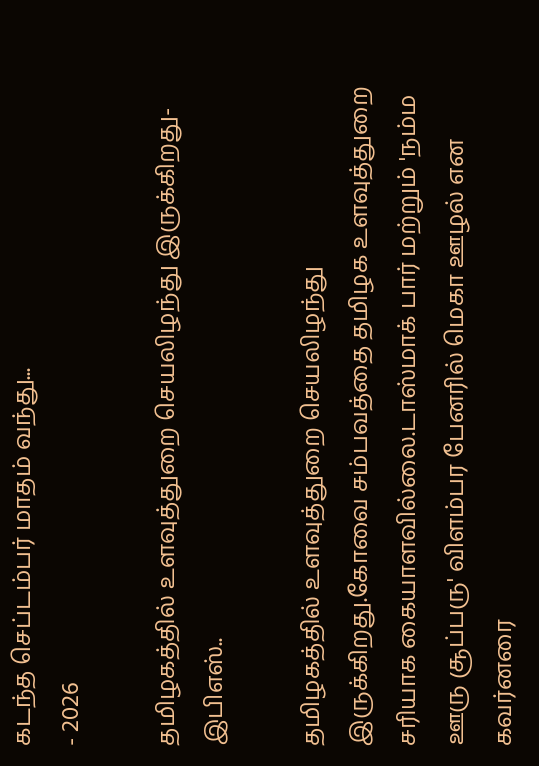கடந்த செப்டம்பர் மாதம் வந்து...
- 2026

தமிழகத்தில் உளவுத்துறை செயலிழந்து இருக்கிறது-இபிஎஸ்..

தமிழகத்தில் உளவுத்துறை செயலிழந்து இருக்கிறது.கோவை சம்பவத்தை தமிழக உளவுத்துறை சரியாக கையாளவில்லை.டாஸ்மாக் பார் மற்றும் 'நம்ம ஊரு சூப்பரு' விளம்பர பேனரில் மெகா ஊழல் என கவர்னரை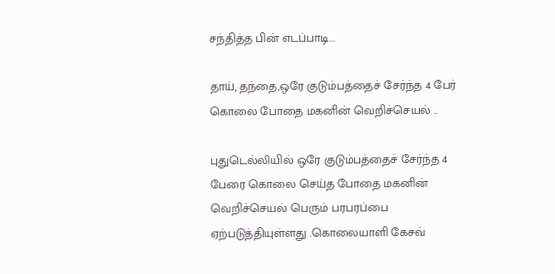சந்தித்த பின் எடப்பாடி...

தாய், தந்தை,ஒரே குடும்பத்தைச் சேர்ந்த 4 பேர் கொலை போதை மகனின் வெறிச்செயல் ..

புதுடெல்லியில் ஒரே குடும்பத்தைச் சேர்ந்த 4 பேரை கொலை செய்த போதை மகனின் வெறிச்செயல் பெரும் பரபரப்பை ஏற்படுத்தியுள்ளது .கொலையாளி கேசவ்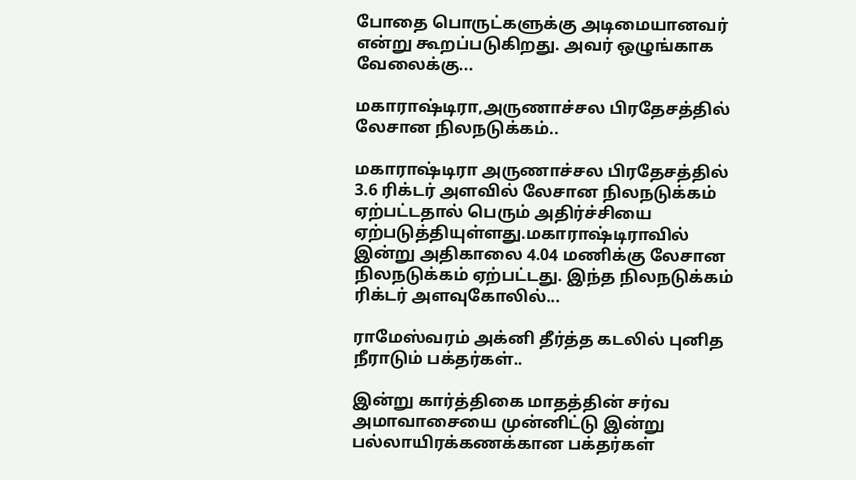போதை பொருட்களுக்கு அடிமையானவர் என்று கூறப்படுகிறது. அவர் ஒழுங்காக வேலைக்கு...

மகாராஷ்டிரா,அருணாச்சல பிரதேசத்தில் லேசான நிலநடுக்கம்..

மகாராஷ்டிரா அருணாச்சல பிரதேசத்தில் 3.6 ரிக்டர் அளவில் லேசான நிலநடுக்கம் ஏற்பட்டதால் பெரும் அதிர்ச்சியை ஏற்படுத்தியுள்ளது.மகாராஷ்டிராவில் இன்று அதிகாலை 4.04 மணிக்கு லேசான நிலநடுக்கம் ஏற்பட்டது. இந்த நிலநடுக்கம் ரிக்டர் அளவுகோலில்...

ராமேஸ்வரம் அக்னி தீர்த்த கடலில் புனித நீராடும் பக்தர்கள்..

இன்று கார்த்திகை மாதத்தின் சர்வ அமாவாசையை முன்னிட்டு இன்று பல்லாயிரக்கணக்கான பக்தர்கள்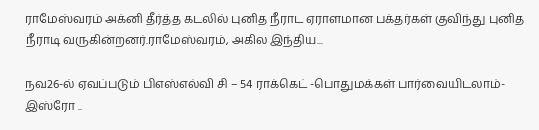ராமேஸ்வரம் அக்னி தீர்த்த கடலில் புனித நீராட ஏராளமான பக்தர்கள் குவிந்து புனித நீராடி வருகின்றனர்.ராமேஸ்வரம், அகில இந்திய...

நவ26-ல் ஏவப்படும் பிஎஸ்எல்வி சி – 54 ராக்கெட் -பொதுமக்கள் பார்வையிடலாம்-இஸ்ரோ ..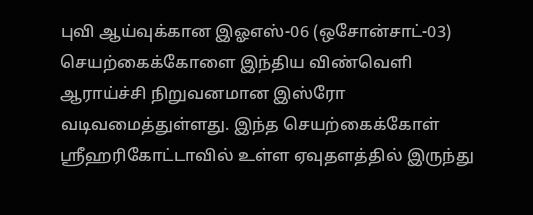புவி ஆய்வுக்கான இஓஎஸ்-06 (ஒசோன்சாட்-03) செயற்கைக்கோளை இந்திய விண்வெளி ஆராய்ச்சி நிறுவனமான இஸ்ரோ வடிவமைத்துள்ளது. இந்த செயற்கைக்கோள் ஸ்ரீஹரிகோட்டாவில் உள்ள ஏவுதளத்தில் இருந்து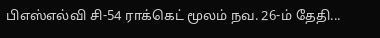பிஎஸ்எல்வி சி-54 ராக்கெட் மூலம் நவ. 26-ம் தேதி...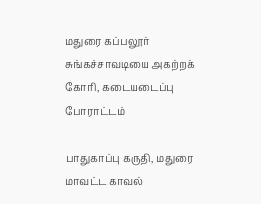மதுரை கப்பலூர் சுங்கச்சாவடியை அகற்றக் கோரி, கடையடைப்பு போராட்டம்

பாதுகாப்பு கருதி, மதுரை மாவட்ட காவல்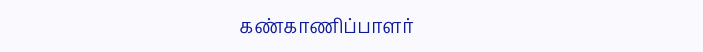கண்காணிப்பாளர்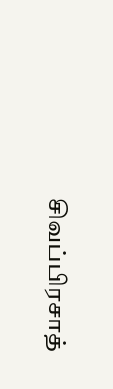சிவப்பிரசாத்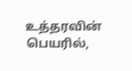உத்தரவின் பெயரில்,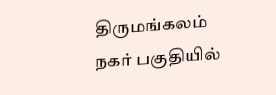திருமங்கலம் நகர் பகுதியில்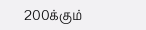200க்கும்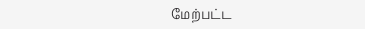மேற்பட்ட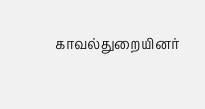காவல்துறையினர்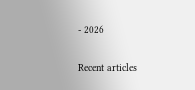- 2026

Recent articles